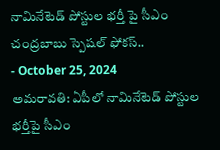నామినేటెడ్ పోస్టుల భర్తీ పై సీఎం చంద్రబాబు స్పెషల్ ఫోకస్..
- October 25, 2024
అమరావతి: ఏపీలో నామినేటెడ్ పోస్టుల భర్తీపై సీఎం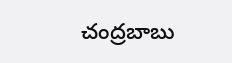చంద్రబాబు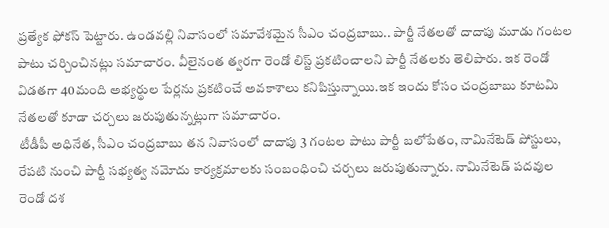ప్రత్యేక ఫోకస్ పెట్టారు. ఉండవల్లి నివాసంలో సమావేశమైన సీఎం చంద్రబాబు.. పార్టీ నేతలతో దాదాపు మూడు గంటల పాటు చర్చించినట్లు సమాచారం. వీలైనంత త్వరగా రెండో లిస్ట్ ప్రకటించాలని పార్టీ నేతలకు తెలిపారు. ఇక రెండో విడతగా 40మంది అభ్యర్థుల పేర్లను ప్రకటించే అవకాశాలు కనిపిస్తున్నాయి.ఇక ఇందు కోసం చంద్రబాబు కూటమి నేతలతో కూడా చర్చలు జరుపుతున్నట్లుగా సమాచారం.
టీడీపీ అధినేత, సీఎం చంద్రబాబు తన నివాసంలో దాదాపు 3 గంటల పాటు పార్టీ బలోపేతం, నామినేటెడ్ పోస్టులు, రేపటి నుంచి పార్టీ సభ్యత్వ నమోదు కార్యక్రమాలకు సంబంధించి చర్చలు జరుపుతున్నారు. నామినేటెడ్ పదవుల రెండో దశ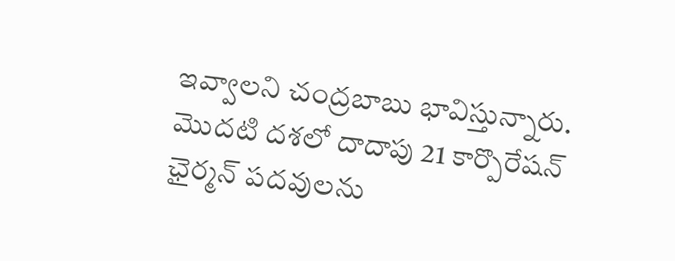ఇవ్వాలని చంద్రబాబు భావిస్తున్నారు. మొదటి దశలో దాదాపు 21 కార్పొరేషన్ ఛైర్మన్ పదవులను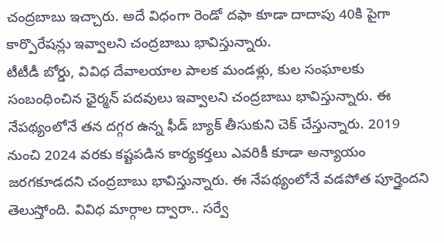చంద్రబాబు ఇచ్చారు. అదే విధంగా రెండో దఫా కూడా దాదాపు 40కి పైగా కార్పొరేషన్లు ఇవ్వాలని చంద్రబాబు భావిస్తున్నారు.
టీటీడీ బోర్డు, వివిధ దేవాలయాల పాలక మండళ్లు, కుల సంఘాలకు సంబంధించిన ఛైర్మన్ పదవులు ఇవ్వాలని చంద్రబాబు భావిస్తున్నారు. ఈ నేపథ్యంలోనే తన దగ్గర ఉన్న ఫీడ్ బ్యాక్ తీసుకుని చెక్ చేస్తున్నారు. 2019 నుంచి 2024 వరకు కష్టపడిన కార్యకర్తలు ఎవరికీ కూడా అన్యాయం జరగకూడదని చంద్రబాబు భావిస్తున్నారు. ఈ నేపథ్యంలోనే వడపోత పూర్తైందని తెలుస్తోంది. వివిధ మార్గాల ద్వారా.. సర్వే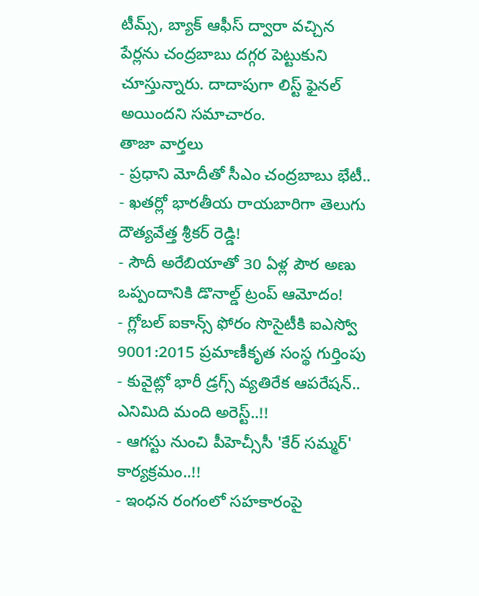టీమ్స్, బ్యాక్ ఆఫీస్ ద్వారా వచ్చిన పేర్లను చంద్రబాబు దగ్గర పెట్టుకుని చూస్తున్నారు. దాదాపుగా లిస్ట్ ఫైనల్ అయిందని సమాచారం.
తాజా వార్తలు
- ప్రధాని మోదీతో సీఎం చంద్రబాబు భేటీ..
- ఖతర్లో భారతీయ రాయబారిగా తెలుగు దౌత్యవేత్త శ్రీకర్ రెడ్డి!
- సౌదీ అరేబియాతో 30 ఏళ్ల పౌర అణు ఒప్పందానికి డొనాల్డ్ ట్రంప్ ఆమోదం!
- గ్లోబల్ ఐకాన్స్ ఫోరం సొసైటీకి ఐఎస్వో 9001:2015 ప్రమాణీకృత సంస్థ గుర్తింపు
- కువైట్లో భారీ డ్రగ్స్ వ్యతిరేక ఆపరేషన్.. ఎనిమిది మంది అరెస్ట్..!!
- ఆగస్టు నుంచి పీహెచ్సీసీ 'కేర్ సమ్మర్' కార్యక్రమం..!!
- ఇంధన రంగంలో సహకారంపై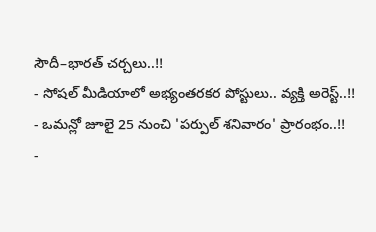సౌదీ–భారత్ చర్చలు..!!
- సోషల్ మీడియాలో అభ్యంతరకర పోస్టులు.. వ్యక్తి అరెస్ట్..!!
- ఒమన్లో జూలై 25 నుంచి 'పర్పుల్ శనివారం' ప్రారంభం..!!
-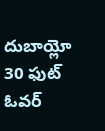దుబాయ్లో 30 ఫుట్ ఓవర్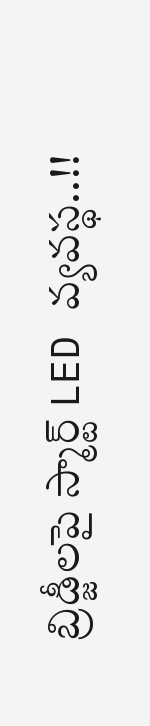బ్రిడ్జీలపై స్మార్ట్ LED వ్యవస్థ..!!